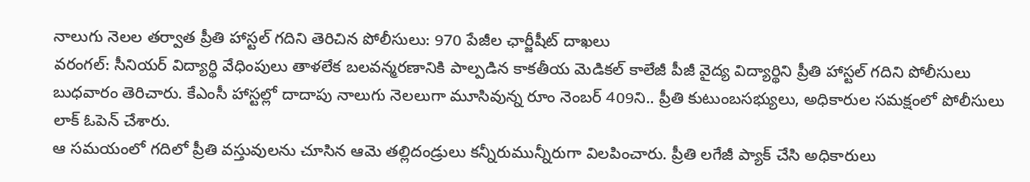నాలుగు నెలల తర్వాత ప్రీతి హాస్టల్ గదిని తెరిచిన పోలీసులు: 970 పేజీల ఛార్జీషీట్ దాఖలు
వరంగల్: సీనియర్ విద్యార్థి వేధింపులు తాళలేక బలవన్మరణానికి పాల్పడిన కాకతీయ మెడికల్ కాలేజీ పీజీ వైద్య విద్యార్థిని ప్రీతి హాస్టల్ గదిని పోలీసులు బుధవారం తెరిచారు. కేఎంసీ హాస్టల్లో దాదాపు నాలుగు నెలలుగా మూసివున్న రూం నెంబర్ 409ని.. ప్రీతి కుటుంబసభ్యులు, అధికారుల సమక్షంలో పోలీసులు లాక్ ఓపెన్ చేశారు.
ఆ సమయంలో గదిలో ప్రీతి వస్తువులను చూసిన ఆమె తల్లిదండ్రులు కన్నీరుమున్నీరుగా విలపించారు. ప్రీతి లగేజీ ప్యాక్ చేసి అధికారులు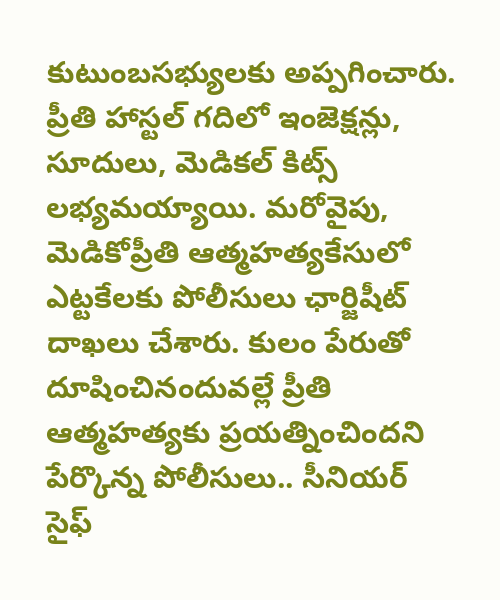కుటుంబసభ్యులకు అప్పగించారు. ప్రీతి హాస్టల్ గదిలో ఇంజెక్షన్లు, సూదులు, మెడికల్ కిట్స్ లభ్యమయ్యాయి. మరోవైపు, మెడికోప్రీతి ఆత్మహత్యకేసులో ఎట్టకేలకు పోలీసులు ఛార్జిషీట్ దాఖలు చేశారు. కులం పేరుతో దూషించినందువల్లే ప్రీతి ఆత్మహత్యకు ప్రయత్నించిందని పేర్కొన్న పోలీసులు.. సీనియర్ సైఫ్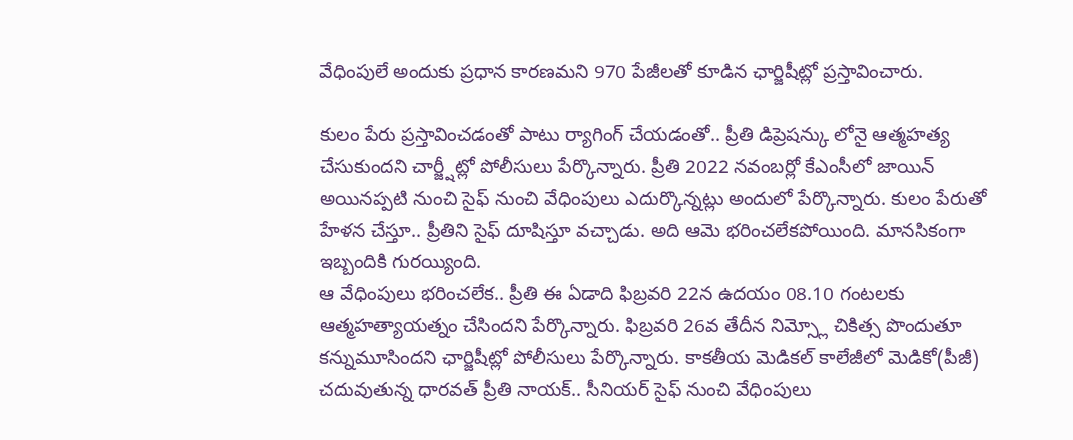వేధింపులే అందుకు ప్రధాన కారణమని 970 పేజీలతో కూడిన ఛార్జిషీట్లో ప్రస్తావించారు.

కులం పేరు ప్రస్తావించడంతో పాటు ర్యాగింగ్ చేయడంతో.. ప్రీతి డిప్రెషన్కు లోనై ఆత్మహత్య చేసుకుందని చార్జ్షీట్లో పోలీసులు పేర్కొన్నారు. ప్రీతి 2022 నవంబర్లో కేఎంసీలో జాయిన్ అయినప్పటి నుంచి సైఫ్ నుంచి వేధింపులు ఎదుర్కొన్నట్లు అందులో పేర్కొన్నారు. కులం పేరుతో హేళన చేస్తూ.. ప్రీతిని సైఫ్ దూషిస్తూ వచ్చాడు. అది ఆమె భరించలేకపోయింది. మానసికంగా ఇబ్బందికి గురయ్యింది.
ఆ వేధింపులు భరించలేక.. ప్రీతి ఈ ఏడాది ఫిబ్రవరి 22న ఉదయం 08.10 గంటలకు ఆత్మహత్యాయత్నం చేసిందని పేర్కొన్నారు. ఫిబ్రవరి 26వ తేదీన నిమ్స్లో చికిత్స పొందుతూ కన్నుమూసిందని ఛార్జిషీట్లో పోలీసులు పేర్కొన్నారు. కాకతీయ మెడికల్ కాలేజీలో మెడికో(పీజీ) చదువుతున్న ధారవత్ ప్రీతి నాయక్.. సీనియర్ సైఫ్ నుంచి వేధింపులు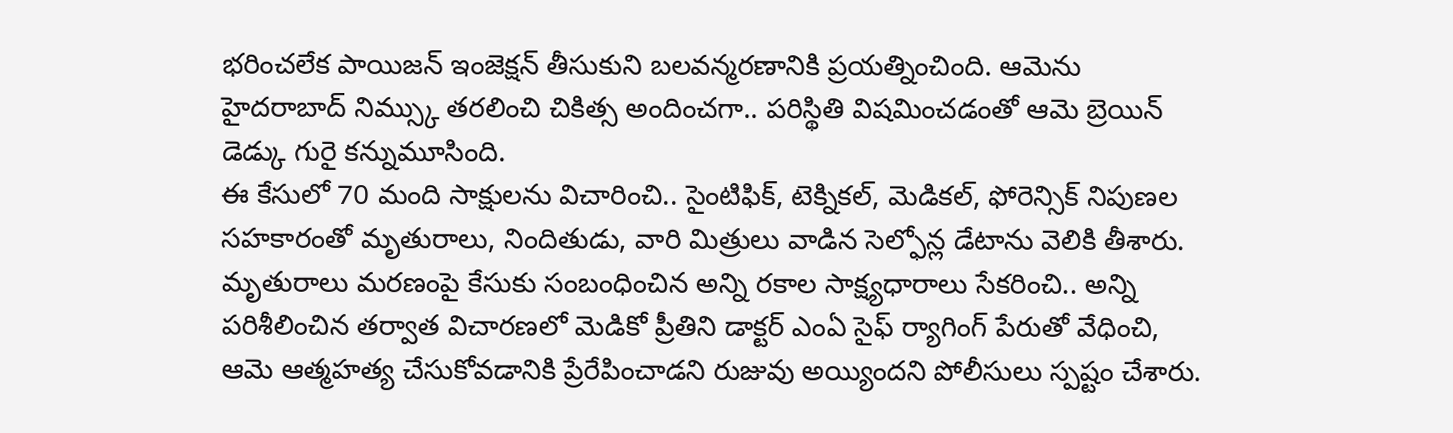భరించలేక పాయిజన్ ఇంజెక్షన్ తీసుకుని బలవన్మరణానికి ప్రయత్నించింది. ఆమెను హైదరాబాద్ నిమ్స్కు తరలించి చికిత్స అందించగా.. పరిస్థితి విషమించడంతో ఆమె బ్రెయిన్ డెడ్కు గురై కన్నుమూసింది.
ఈ కేసులో 70 మంది సాక్షులను విచారించి.. సైంటిఫిక్, టెక్నికల్, మెడికల్, ఫోరెన్సిక్ నిపుణల సహకారంతో మృతురాలు, నిందితుడు, వారి మిత్రులు వాడిన సెల్ఫోన్ల డేటాను వెలికి తీశారు. మృతురాలు మరణంపై కేసుకు సంబంధించిన అన్ని రకాల సాక్ష్యధారాలు సేకరించి.. అన్ని పరిశీలించిన తర్వాత విచారణలో మెడికో ప్రీతిని డాక్టర్ ఎంఏ సైఫ్ ర్యాగింగ్ పేరుతో వేధించి, ఆమె ఆత్మహత్య చేసుకోవడానికి ప్రేరేపించాడని రుజువు అయ్యిందని పోలీసులు స్పష్టం చేశారు.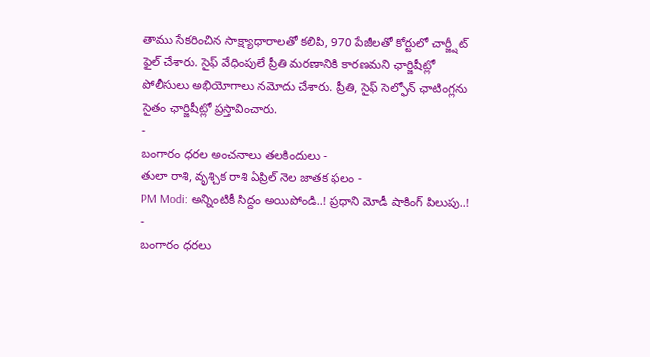తాము సేకరించిన సాక్ష్యాధారాలతో కలిపి, 970 పేజీలతో కోర్టులో చార్జ్షీట్ ఫైల్ చేశారు. సైఫ్ వేధింపులే ప్రీతి మరణానికి కారణమని ఛార్జిషీట్లో పోలీసులు అభియోగాలు నమోదు చేశారు. ప్రీతి, సైఫ్ సెల్ఫోన్ ఛాటింగ్లను సైతం ఛార్జిషీట్లో ప్రస్తావించారు.
-
బంగారం ధరల అంచనాలు తలకిందులు -
తులా రాశి, వృశ్చిక రాశి ఏప్రిల్ నెల జాతక ఫలం -
PM Modi: అన్నింటికీ సిద్దం అయిపోండి..! ప్రధాని మోడీ షాకింగ్ పిలుపు..! -
బంగారం ధరలు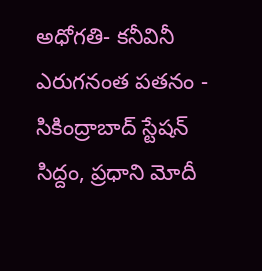అధోగతి- కనీవినీ ఎరుగనంత పతనం -
సికింద్రాబాద్ స్టేషన్ సిద్దం, ప్రధాని మోదీ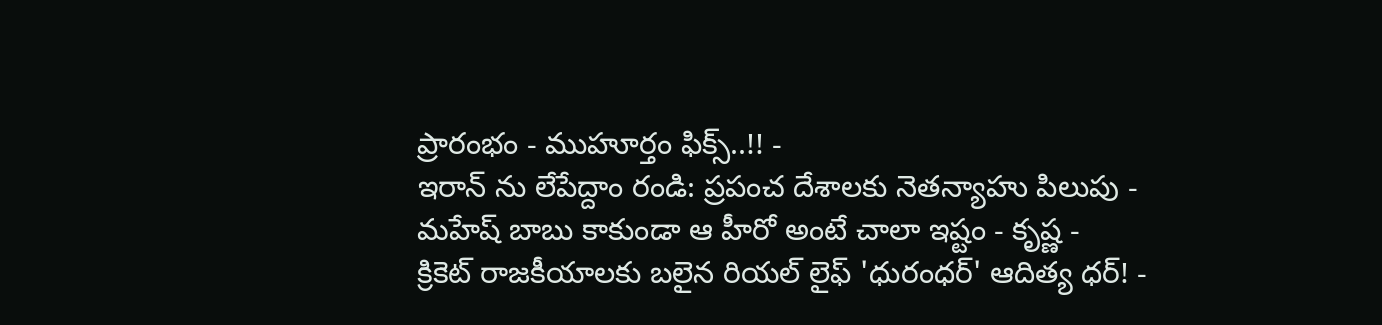ప్రారంభం - ముహూర్తం ఫిక్స్..!! -
ఇరాన్ ను లేపేద్దాం రండి: ప్రపంచ దేశాలకు నెతన్యాహు పిలుపు -
మహేష్ బాబు కాకుండా ఆ హీరో అంటే చాలా ఇష్టం - కృష్ణ -
క్రికెట్ రాజకీయాలకు బలైన రియల్ లైఫ్ 'ధురంధర్' ఆదిత్య ధర్! -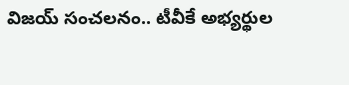విజయ్ సంచలనం.. టీవీకే అభ్యర్థుల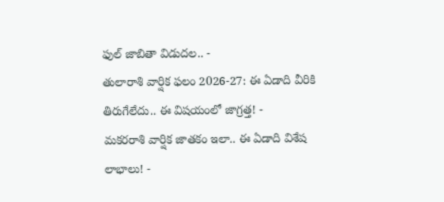ఫుల్ జాబితా విడుదల.. -
తులారాశి వార్షిక ఫలం 2026-27: ఈ ఏడాది వీరికి తిరుగేలేదు.. ఈ విషయంలో జాగ్రత్త! -
మకరరాశి వార్షిక జాతకం ఇలా.. ఈ ఏడాది విశేష లాభాలు! -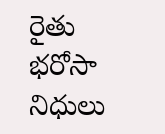రైతు భరోసా నిధులు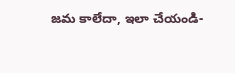జమ కాలేదా, ఇలా చేయండి-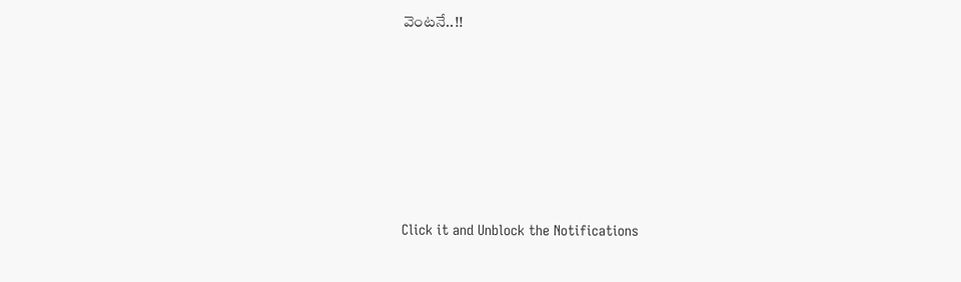వెంటనే..!!












Click it and Unblock the Notifications